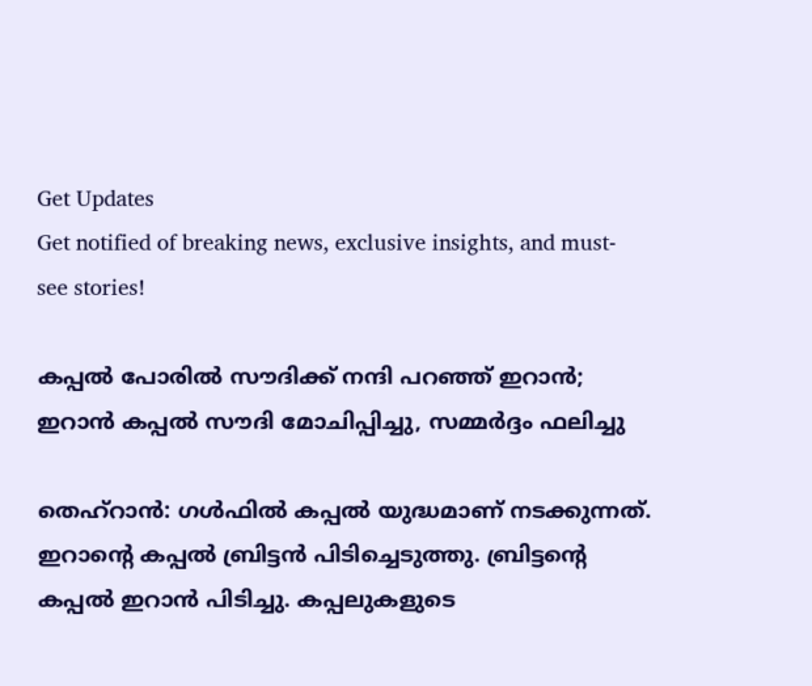Get Updates
Get notified of breaking news, exclusive insights, and must-see stories!

കപ്പല്‍ പോരില്‍ സൗദിക്ക് നന്ദി പറഞ്ഞ് ഇറാന്‍; ഇറാന്‍ കപ്പല്‍ സൗദി മോചിപ്പിച്ചു, സമ്മര്‍ദ്ദം ഫലിച്ചു

തെഹ്‌റാന്‍: ഗള്‍ഫില്‍ കപ്പല്‍ യുദ്ധമാണ് നടക്കുന്നത്. ഇറാന്റെ കപ്പല്‍ ബ്രിട്ടന്‍ പിടിച്ചെടുത്തു. ബ്രിട്ടന്റെ കപ്പല്‍ ഇറാന്‍ പിടിച്ചു. കപ്പലുകളുടെ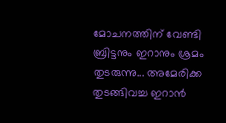മോചനത്തിന് വേണ്ടി ബ്രിട്ടനും ഇറാനും ശ്രമം തുടരുന്നു... അമേരിക്ക തുടങ്ങിവച്ച ഇറാന്‍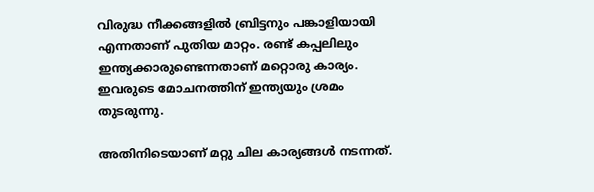വിരുദ്ധ നീക്കങ്ങളില്‍ ബ്രിട്ടനും പങ്കാളിയായി എന്നതാണ് പുതിയ മാറ്റം. രണ്ട് കപ്പലിലും ഇന്ത്യക്കാരുണ്ടെന്നതാണ് മറ്റൊരു കാര്യം. ഇവരുടെ മോചനത്തിന് ഇന്ത്യയും ശ്രമം തുടരുന്നു.

അതിനിടെയാണ് മറ്റു ചില കാര്യങ്ങള്‍ നടന്നത്.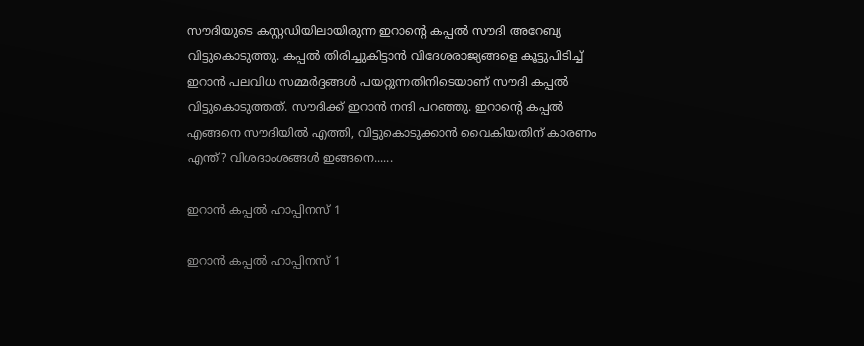സൗദിയുടെ കസ്റ്റഡിയിലായിരുന്ന ഇറാന്റെ കപ്പല്‍ സൗദി അറേബ്യ വിട്ടുകൊടുത്തു. കപ്പല്‍ തിരിച്ചുകിട്ടാന്‍ വിദേശരാജ്യങ്ങളെ കൂട്ടുപിടിച്ച് ഇറാന്‍ പലവിധ സമ്മര്‍ദ്ദങ്ങള്‍ പയറ്റുന്നതിനിടെയാണ് സൗദി കപ്പല്‍ വിട്ടുകൊടുത്തത്. സൗദിക്ക് ഇറാന്‍ നന്ദി പറഞ്ഞു. ഇറാന്റെ കപ്പല്‍ എങ്ങനെ സൗദിയില്‍ എത്തി, വിട്ടുകൊടുക്കാന്‍ വൈകിയതിന് കാരണം എന്ത്? വിശദാംശങ്ങള്‍ ഇങ്ങനെ......

ഇറാന്‍ കപ്പല്‍ ഹാപ്പിനസ് 1

ഇറാന്‍ കപ്പല്‍ ഹാപ്പിനസ് 1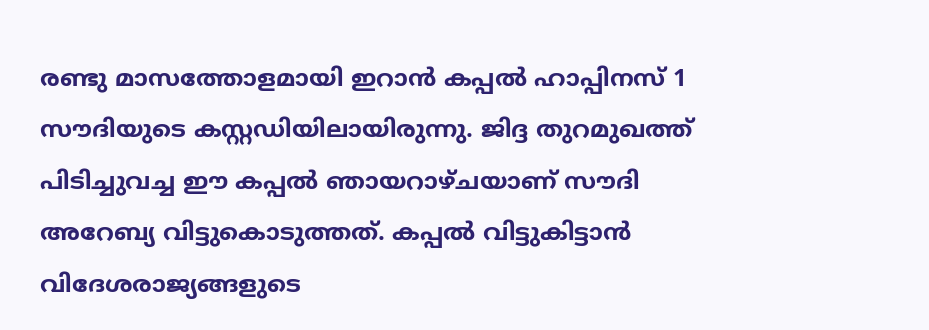രണ്ടു മാസത്തോളമായി ഇറാന്‍ കപ്പല്‍ ഹാപ്പിനസ് 1 സൗദിയുടെ കസ്റ്റഡിയിലായിരുന്നു. ജിദ്ദ തുറമുഖത്ത് പിടിച്ചുവച്ച ഈ കപ്പല്‍ ഞായറാഴ്ചയാണ് സൗദി അറേബ്യ വിട്ടുകൊടുത്തത്. കപ്പല്‍ വിട്ടുകിട്ടാന്‍ വിദേശരാജ്യങ്ങളുടെ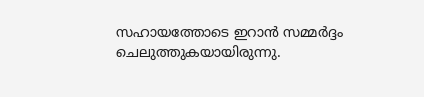സഹായത്തോടെ ഇറാന്‍ സമ്മര്‍ദ്ദം ചെലുത്തുകയായിരുന്നു.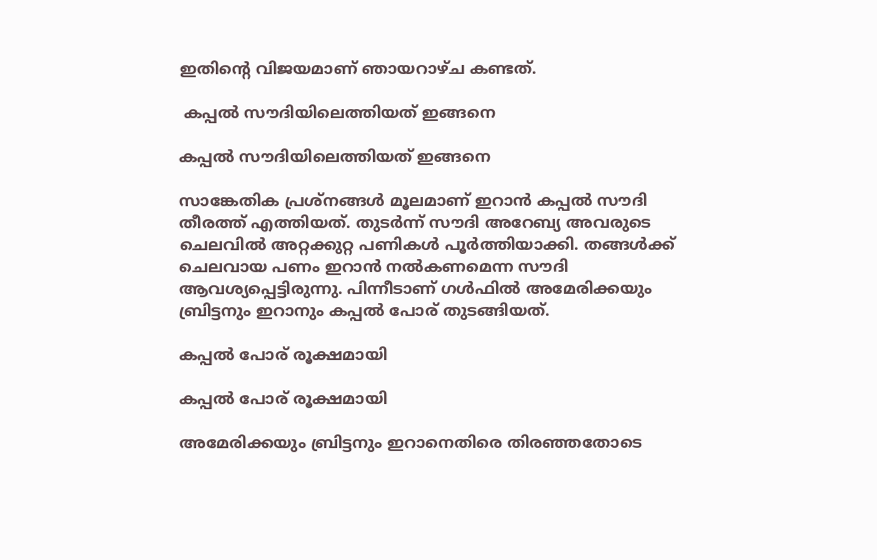ഇതിന്റെ വിജയമാണ് ഞായറാഴ്ച കണ്ടത്.

 കപ്പല്‍ സൗദിയിലെത്തിയത് ഇങ്ങനെ

കപ്പല്‍ സൗദിയിലെത്തിയത് ഇങ്ങനെ

സാങ്കേതിക പ്രശ്‌നങ്ങള്‍ മൂലമാണ് ഇറാന്‍ കപ്പല്‍ സൗദി തീരത്ത് എത്തിയത്. തുടര്‍ന്ന് സൗദി അറേബ്യ അവരുടെ ചെലവില്‍ അറ്റക്കുറ്റ പണികള്‍ പൂര്‍ത്തിയാക്കി. തങ്ങള്‍ക്ക് ചെലവായ പണം ഇറാന്‍ നല്‍കണമെന്ന സൗദി ആവശ്യപ്പെട്ടിരുന്നു. പിന്നീടാണ് ഗള്‍ഫില്‍ അമേരിക്കയും ബ്രിട്ടനും ഇറാനും കപ്പല്‍ പോര് തുടങ്ങിയത്.

കപ്പല്‍ പോര് രൂക്ഷമായി

കപ്പല്‍ പോര് രൂക്ഷമായി

അമേരിക്കയും ബ്രിട്ടനും ഇറാനെതിരെ തിരഞ്ഞതോടെ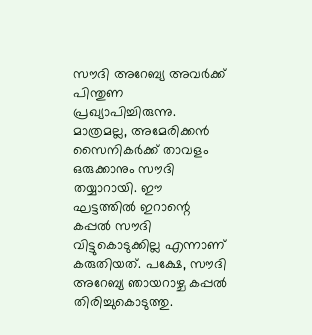സൗദി അറേബ്യ അവര്‍ക്ക് പിന്തുണ പ്രഖ്യാപിച്ചിരുന്നു. മാത്രമല്ല, അമേരിക്കന്‍ സൈനികര്‍ക്ക് താവളം ഒരുക്കാനും സൗദി തയ്യാറായി. ഈ ഘട്ടത്തില്‍ ഇറാന്റെ കപ്പല്‍ സൗദി വിട്ടുകൊടുക്കില്ല എന്നാണ് കരുതിയത്. പക്ഷേ, സൗദി അറേബ്യ ഞായറാഴ്ച കപ്പല്‍ തിരിച്ചുകൊടുത്തു.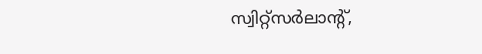സ്വിറ്റ്‌സര്‍ലാന്റ്,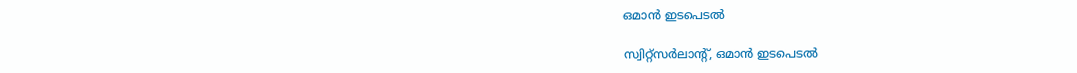ഒമാന്‍ ഇടപെടല്‍

സ്വിറ്റ്‌സര്‍ലാന്റ്, ഒമാന്‍ ഇടപെടല്‍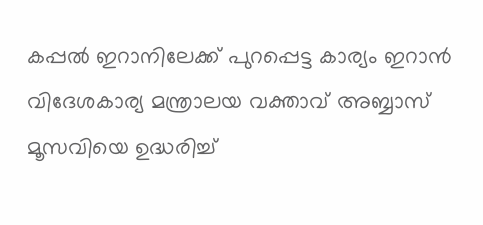കപ്പല്‍ ഇറാനിലേക്ക് പുറപ്പെട്ട കാര്യം ഇറാന്‍ വിദേശകാര്യ മന്ത്രാലയ വക്താവ് അബ്ബാസ് മൂസവിയെ ഉദ്ധരിച്ച്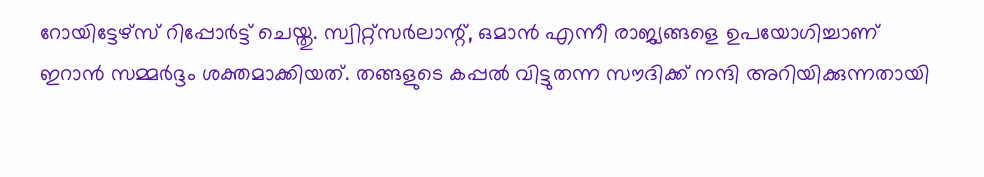റോയിട്ടേഴ്‌സ് റിപ്പോര്‍ട്ട് ചെയ്തു. സ്വിറ്റ്‌സര്‍ലാന്റ്, ഒമാന്‍ എന്നീ രാജ്യങ്ങളെ ഉപയോഗിച്ചാണ് ഇറാന്‍ സമ്മര്‍ദ്ദം ശക്തമാക്കിയത്. തങ്ങളുടെ കപ്പല്‍ വിട്ടുതന്ന സൗദിക്ക് നന്ദി അറിയിക്കുന്നതായി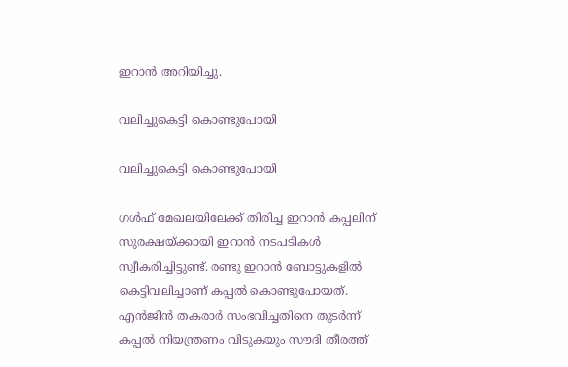ഇറാന്‍ അറിയിച്ചു.

വലിച്ചുകെട്ടി കൊണ്ടുപോയി

വലിച്ചുകെട്ടി കൊണ്ടുപോയി

ഗള്‍ഫ് മേഖലയിലേക്ക് തിരിച്ച ഇറാന്‍ കപ്പലിന് സുരക്ഷയ്ക്കായി ഇറാന്‍ നടപടികള്‍ സ്വീകരിച്ചിട്ടുണ്ട്. രണ്ടു ഇറാന്‍ ബോട്ടുകളില്‍ കെട്ടിവലിച്ചാണ് കപ്പല്‍ കൊണ്ടുപോയത്. എന്‍ജിന്‍ തകരാര്‍ സംഭവിച്ചതിനെ തുടര്‍ന്ന് കപ്പല്‍ നിയന്ത്രണം വിടുകയും സൗദി തീരത്ത്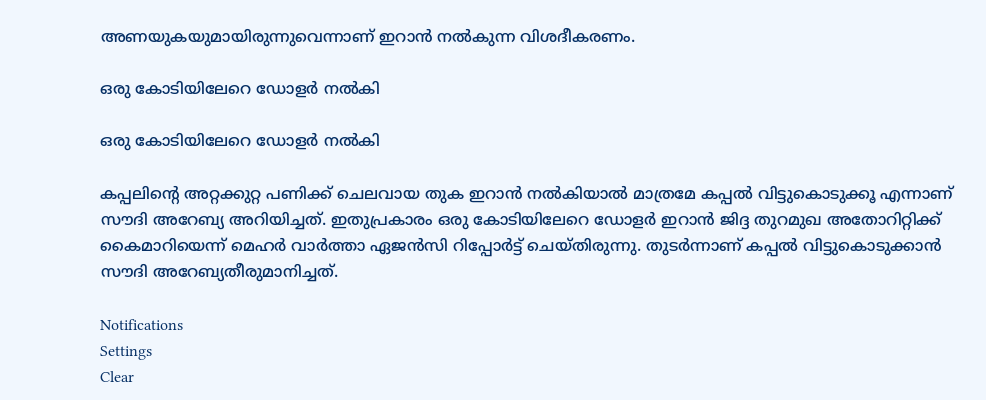അണയുകയുമായിരുന്നുവെന്നാണ് ഇറാന്‍ നല്‍കുന്ന വിശദീകരണം.

ഒരു കോടിയിലേറെ ഡോളര്‍ നല്‍കി

ഒരു കോടിയിലേറെ ഡോളര്‍ നല്‍കി

കപ്പലിന്റെ അറ്റക്കുറ്റ പണിക്ക് ചെലവായ തുക ഇറാന്‍ നല്‍കിയാല്‍ മാത്രമേ കപ്പല്‍ വിട്ടുകൊടുക്കൂ എന്നാണ് സൗദി അറേബ്യ അറിയിച്ചത്. ഇതുപ്രകാരം ഒരു കോടിയിലേറെ ഡോളര്‍ ഇറാന്‍ ജിദ്ദ തുറമുഖ അതോറിറ്റിക്ക് കൈമാറിയെന്ന് മെഹര്‍ വാര്‍ത്താ ഏജന്‍സി റിപ്പോര്‍ട്ട് ചെയ്തിരുന്നു. തുടര്‍ന്നാണ് കപ്പല്‍ വിട്ടുകൊടുക്കാന്‍ സൗദി അറേബ്യതീരുമാനിച്ചത്.

Notifications
Settings
Clear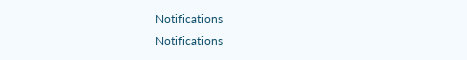Notifications
Notifications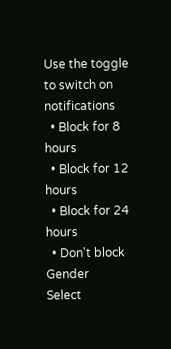Use the toggle to switch on notifications
  • Block for 8 hours
  • Block for 12 hours
  • Block for 24 hours
  • Don't block
Gender
Select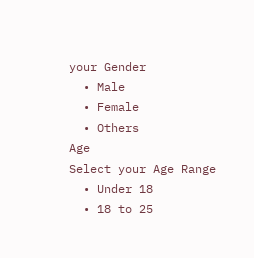your Gender
  • Male
  • Female
  • Others
Age
Select your Age Range
  • Under 18
  • 18 to 25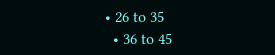• 26 to 35
  • 36 to 45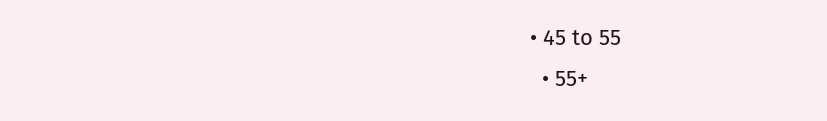• 45 to 55
  • 55+